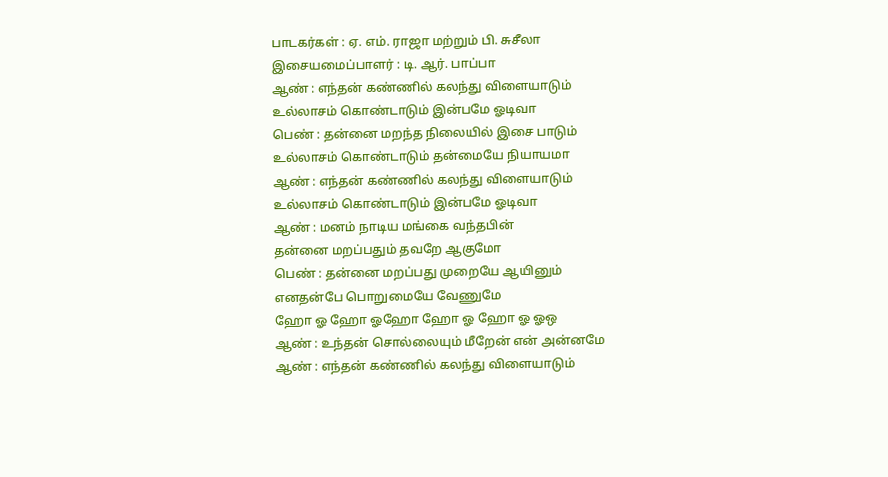பாடகர்கள் : ஏ. எம். ராஜா மற்றும் பி. சுசீலா
இசையமைப்பாளர் : டி. ஆர். பாப்பா
ஆண் : எந்தன் கண்ணில் கலந்து விளையாடும்
உல்லாசம் கொண்டாடும் இன்பமே ஓடிவா
பெண் : தன்னை மறந்த நிலையில் இசை பாடும்
உல்லாசம் கொண்டாடும் தன்மையே நியாயமா
ஆண் : எந்தன் கண்ணில் கலந்து விளையாடும்
உல்லாசம் கொண்டாடும் இன்பமே ஓடிவா
ஆண் : மனம் நாடிய மங்கை வந்தபின்
தன்னை மறப்பதும் தவறே ஆகுமோ
பெண் : தன்னை மறப்பது முறையே ஆயினும்
எனதன்பே பொறுமையே வேணுமே
ஹோ ஓ ஹோ ஓஹோ ஹோ ஓ ஹோ ஓ ஓஒ
ஆண் : உந்தன் சொல்லையும் மீறேன் என் அன்னமே
ஆண் : எந்தன் கண்ணில் கலந்து விளையாடும்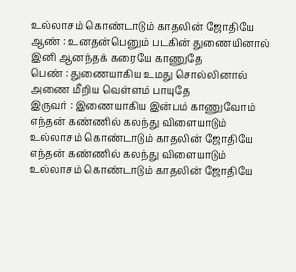உல்லாசம் கொண்டாடும் காதலின் ஜோதியே
ஆண் : உனதன்பெனும் படகின் துணையினால்
இனி ஆனந்தக் கரையே காணுதே
பெண் : துணையாகிய உமது சொல்லினால்
அணை மீறிய வெள்ளம் பாயுதே
இருவர் : இணையாகிய இன்பம் காணுவோம்
எந்தன் கண்ணில் கலந்து விளையாடும்
உல்லாசம் கொண்டாடும் காதலின் ஜோதியே
எந்தன் கண்ணில் கலந்து விளையாடும்
உல்லாசம் கொண்டாடும் காதலின் ஜோதியே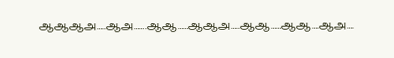ஆஆஆஅ…..ஆஅ…….ஆஆ……ஆஆஅ…..ஆஆ……ஆஆ….ஆஅ….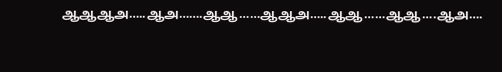ஆஆஆஅ…..ஆஅ…….ஆஆ……ஆஆஅ…..ஆஆ……ஆஆ….ஆஅ….